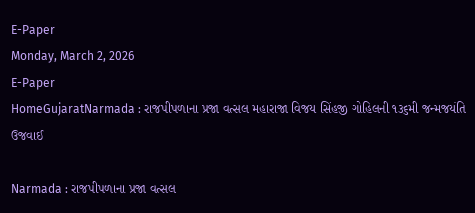E-Paper
Monday, March 2, 2026
E-Paper
HomeGujaratNarmada : રાજપીપળાના પ્રજા વત્સલ મહારાજા વિજય સિંહજી ગોહિલની ૧૩૬મી જન્મજયંતિ ઉજવાઈ

Narmada : રાજપીપળાના પ્રજા વત્સલ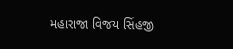મહારાજા વિજય સિંહજી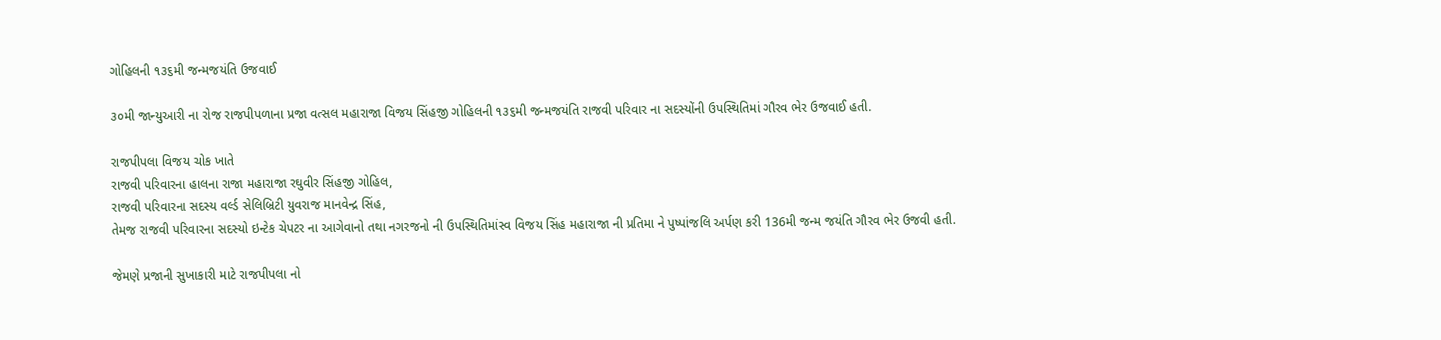ગોહિલની ૧૩૬મી જન્મજયંતિ ઉજવાઈ

૩૦મી જાન્યુઆરી ના રોજ રાજપીપળાના પ્રજા વત્સલ મહારાજા વિજય સિંહજી ગોહિલની ૧૩૬મી જન્મજયંતિ રાજવી પરિવાર ના સદસ્યોંની ઉપસ્થિતિમાં ગૌરવ ભેર ઉજવાઈ હતી.

રાજપીપલા વિજય ચોક ખાતે
રાજવી પરિવારના હાલના રાજા મહારાજા રઘુવીર સિંહજી ગોહિલ,
રાજવી પરિવારના સદસ્ય વર્લ્ડ સેલિબ્રિટી યુવરાજ માનવેન્દ્ર સિંહ,
તેમજ રાજવી પરિવારના સદસ્યો ઇન્ટેક ચેપટર ના આગેવાનો તથા નગરજનો ની ઉપસ્થિતિમાંસ્વ વિજય સિંહ મહારાજા ની પ્રતિમા ને પુષ્પાંજલિ અર્પણ કરી 136મી જન્મ જયંતિ ગૌરવ ભેર ઉજવી હતી.

જેમણે પ્રજાની સુખાકારી માટે રાજપીપલા નો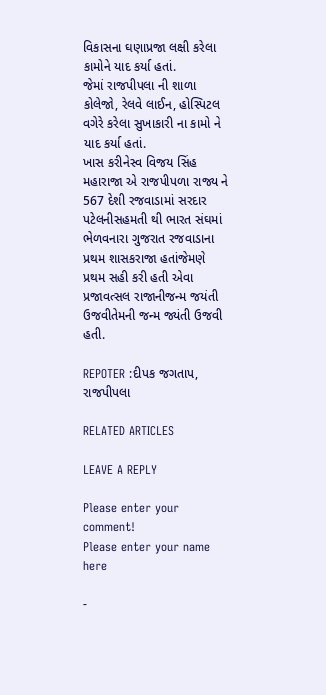વિકાસના ઘણાપ્રજા લક્ષી કરેલા કામોને યાદ કર્યા હતાં.
જેમાં રાજપીપલા ની શાળા કોલેજો, રેલવે લાઈન, હોસ્પિટલ વગેરે કરેલા સુખાકારી ના કામો ને યાદ કર્યા હતાં.
ખાસ કરીનેસ્વ વિજય સિંહ મહારાજા એ રાજપીપળા રાજ્ય ને 567 દેશી રજવાડામાં સરદાર પટેલનીસહમતી થી ભારત સંઘમાં ભેળવનારા ગુજરાત રજવાડાના પ્રથમ શાસકરાજા હતાંજેમણે પ્રથમ સહી કરી હતી એવા પ્રજાવત્સલ રાજાનીજન્મ જયંતી ઉજવીતેમની જન્મ જ્યંતી ઉજવી હતી.

REPOTER :દીપક જગતાપ, રાજપીપલા

RELATED ARTICLES

LEAVE A REPLY

Please enter your comment!
Please enter your name here

-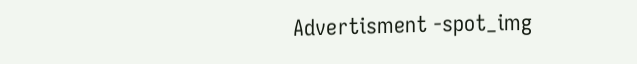Advertisment -spot_img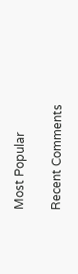Most Popular

Recent Comments